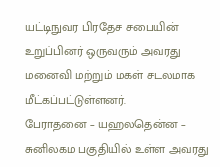யட்டிநுவர பிரதேச சபையின் உறுப்பினர் ஒருவரும் அவரது மனைவி மற்றும் மகள் சடலமாக மீட்கப்பட்டுள்ளனர்.
பேராதனை – யஹலதென்ன – சுனிலகம பகுதியில் உள்ள அவரது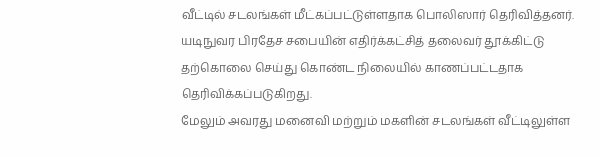வீட்டில் சடலங்கள் மீட்கப்பட்டுள்ளதாக பொலிஸார் தெரிவித்தனர்.
யடிநுவர பிரதேச சபையின் எதிர்க்கட்சித் தலைவர் தூக்கிட்டு தற்கொலை செய்து கொண்ட நிலையில் காணப்பட்டதாக தெரிவிக்கப்படுகிறது.
மேலும் அவரது மனைவி மற்றும் மகளின் சடலங்கள் வீட்டிலுள்ள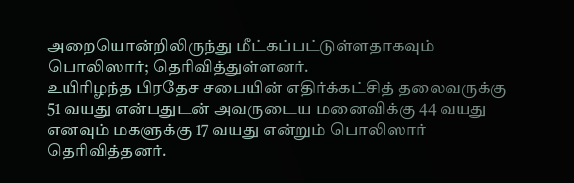அறையொன்றிலிருந்து மீட்கப்பட்டுள்ளதாகவும் பொலிஸார்; தெரிவித்துள்ளனர்.
உயிரிழந்த பிரதேச சபையின் எதிர்க்கட்சித் தலைவருக்கு 51 வயது என்பதுடன் அவருடைய மனைவிக்கு 44 வயது எனவும் மகளுக்கு 17 வயது என்றும் பொலிஸார் தெரிவித்தனர்.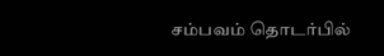சம்பவம் தொடர்பில்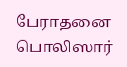பேராதனை பொலிஸார்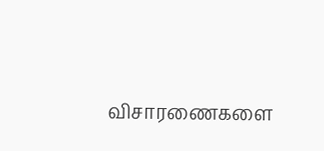விசாரணைகளை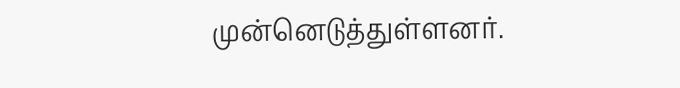முன்னெடுத்துள்ளனர்.